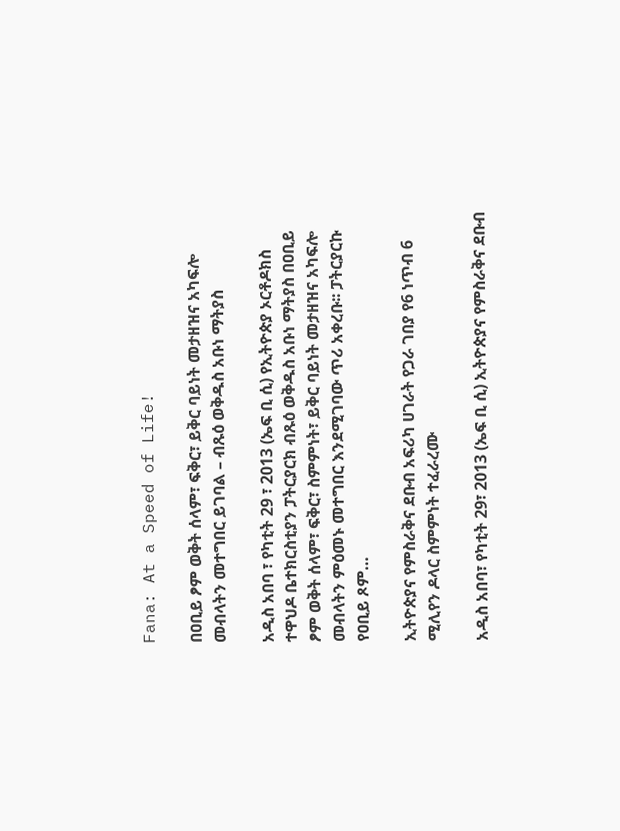Fana: At a Speed of Life!

በዐቢይ ፆም ወቅት ሰላም፣ ፍቅር፣ ይቅር ባይነት መታዘዝና አካፍሎ መብላትን መተግበር ይገባል – ብጹዕ ወቅዱስ አቡነ ማትያስ

አዲስ አበባ ፣ የካቲት 29 ፣ 2013 (ኤፍ ቢ ሲ) የኢትዮጵያ ኦርቶዶክስ ተዋህዶ ቤተክርስቲያን ፓትርያርክ ብጹዕ ወቅዱስ አቡነ ማትያስ በዐቢይ ፆም ወቅት ሰላም፣ ፍቅር፣ ስምምነት፣ ይቅር ባይነት መታዘዝና አካፍሎ መብላትን ምዕመኑ መተግበር እንደሚገባው ጥሪ አቀረቡ፡፡ ፓትርያርኩ የዐቢይ ጾም…

ኢትዮጵያና የምስራቅና ደቡብ አፍሪካ ሀገራት የጋራ ገበያ የ6 ነጥብ 6 ሚሊየን ዶላር ስምምነት ተፈራረሙ

አዲስ አበባ፣ የካቲት 29፣ 2013 (ኤፍ ቢ ሲ) ኢትዮጵያና የምስራቅና ደቡብ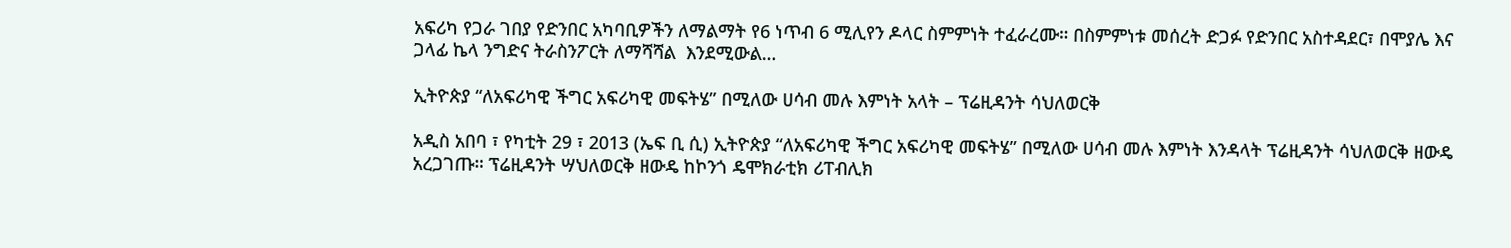አፍሪካ የጋራ ገበያ የድንበር አካባቢዎችን ለማልማት የ6 ነጥብ 6 ሚሊየን ዶላር ስምምነት ተፈራረሙ። በስምምነቱ መሰረት ድጋፉ የድንበር አስተዳደር፣ በሞያሌ እና ጋላፊ ኬላ ንግድና ትራስንፖርት ለማሻሻል  እንደሚውል…

ኢትዮጵያ “ለአፍሪካዊ ችግር አፍሪካዊ መፍትሄ” በሚለው ሀሳብ መሉ እምነት አላት – ፕሬዚዳንት ሳህለወርቅ

አዲስ አበባ ፣ የካቲት 29 ፣ 2013 (ኤፍ ቢ ሲ) ኢትዮጵያ “ለአፍሪካዊ ችግር አፍሪካዊ መፍትሄ” በሚለው ሀሳብ መሉ እምነት እንዳላት ፕሬዚዳንት ሳህለወርቅ ዘውዴ አረጋገጡ። ፕሬዚዳንት ሣህለወርቅ ዘውዴ ከኮንጎ ዴሞክራቲክ ሪፐብሊክ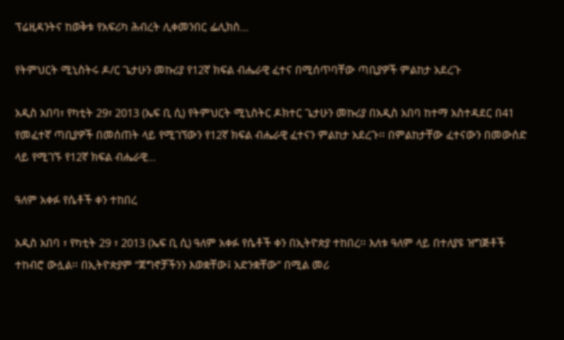ፕሬዚዳንትና ከወቅቱ የአፍሪካ ሕብረት ሊቀመንበር ፌሊክስ…

የትምህርት ሚኒስትሩ ዶ/ር ጌታሁን መኩሪያ የ12ኛ ክፍል ብሔራዊ ፈተና በሚሰጥባቸው ጣቢያዎች ምልከታ አደረጉ

አዲስ አበባ፣ የካቲት 29፣ 2013 (ኤፍ ቢ ሲ) የትምህርት ሚኒስትር ዶክተር ጌታሁን መኩሪያ በአዲስ አበባ ከተማ አስተዳደር በ41 የመፈተኛ ጣቢያዎች በመሰጠት ላይ የሚገኘውን የ12ኛ ክፍል ብሔራዊ ፈተናን ምልከታ አደረጉ፡፡ በምልከታቸው ፈተናውን በመውሰድ ላይ የሚገኙ የ12ኛ ክፍል ብሔራዊ…

ዓለም አቀፉ የሴቶች ቀን ተከበረ

አዲስ አበባ ፣ የካቲት 29 ፣ 2013 (ኤፍ ቢ ሲ) ዓለም አቀፉ የሴቶች ቀን በኢትዮጵያ ተከበረ፡፡ እለቱ ዓለም ላይ በተለያዩ ዝግጅቶች ተከብሮ ውሏል፡፡ በኢትዮጵያም “ጀግኖቻችንን እወቋቸው፤ አድንቋቸው” በሚል መሪ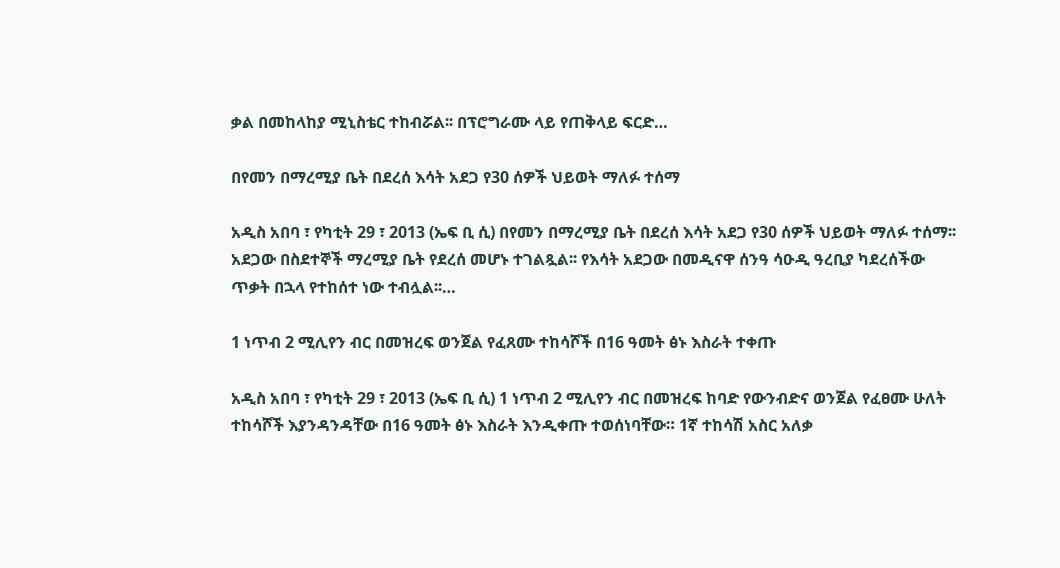ቃል በመከላከያ ሚኒስቴር ተከብሯል፡፡ በፕሮግራሙ ላይ የጠቅላይ ፍርድ…

በየመን በማረሚያ ቤት በደረሰ እሳት አደጋ የ30 ሰዎች ህይወት ማለፉ ተሰማ

አዲስ አበባ ፣ የካቲት 29 ፣ 2013 (ኤፍ ቢ ሲ) በየመን በማረሚያ ቤት በደረሰ እሳት አደጋ የ30 ሰዎች ህይወት ማለፉ ተሰማ፡፡ አደጋው በስደተኞች ማረሚያ ቤት የደረሰ መሆኑ ተገልጿል፡፡ የእሳት አደጋው በመዲናዋ ሰንዓ ሳዑዲ ዓረቢያ ካደረሰችው ጥቃት በኋላ የተከሰተ ነው ተብሏል፡፡…

1 ነጥብ 2 ሚሊየን ብር በመዝረፍ ወንጀል የፈጸሙ ተከሳሾች በ16 ዓመት ፅኑ እስራት ተቀጡ

አዲስ አበባ ፣ የካቲት 29 ፣ 2013 (ኤፍ ቢ ሲ) 1 ነጥብ 2 ሚሊየን ብር በመዝረፍ ከባድ የውንብድና ወንጀል የፈፀሙ ሁለት ተከሳሾች እያንዳንዳቸው በ16 ዓመት ፅኑ እስራት እንዲቀጡ ተወሰነባቸው። 1ኛ ተከሳሽ አስር አለቃ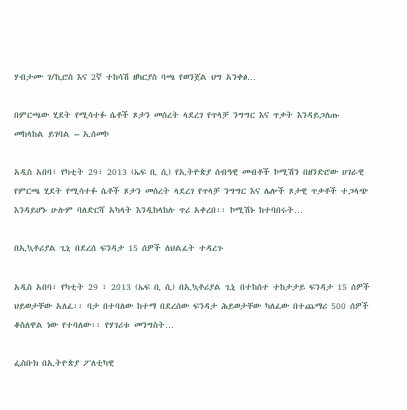ሃብታሙ ገ/ኪሮስ እና 2ኛ ተከሳሽ ዘካርያስ ባጫ የወንጀል ህግ አንቀፅ…

በምርጫው ሂደት የሚሳተፉ ሴቶች ጾታን መሰረት ላደረገ የጥላቻ ንግግር እና ጥቃት እንዳይጋለጡ መከላከል ይገባል – ኢሰመኮ

አዲስ አበባ፣ የካቲት 29፣ 2013 (ኤፍ ቢ ሲ) የኢትዮጵያ ሰብዓዊ መብቶች ኮሚሽን በዘንድሮው ሀገራዊ የምርጫ ሂደት የሚሳተፉ ሴቶች ጾታን መሰረት ላደረገ የጥላቻ ንግግር እና ሌሎች ጾታዊ ጥቃቶች ተጋላጭ እንዳይሆኑ ሁሉም ባለድርሻ አካላት እንዲከላከሉ ጥሪ አቀረበ፡፡ ኮሚሽኑ ከተባበሩት…

በኢኳቶሪያል ጊኒ በደረሰ ፍንዳታ 15 ሰዎች ለህልፈት ተዳረጉ

አዲስ አበባ፣ የካቲት 29 ፣ 2013 (ኤፍ ቢ ሲ) በኢኳቶሪያል ጊኒ በተከሰተ ተከታታይ ፍንዳታ 15 ሰዎች ህይወታቸው አለፈ፡፡ ባታ በተባለው ከተማ በደረሰው ፍንዳታ ሕይወታቸው ካለፈው በተጨማሪ 500 ሰዎች ቆስለዋል ነው የተባለው፡፡ የሃገሪቱ መንግስት…

ፌስቡክ በኢትዮጵያ ፖለቲካዊ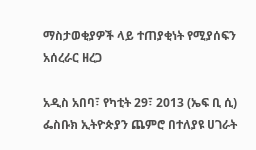ማስታወቂያዎች ላይ ተጠያቂነት የሚያሰፍን አሰረራር ዘረጋ

አዲስ አበባ፣ የካቲት 29፣ 2013 (ኤፍ ቢ ሲ) ፌስቡክ ኢትዮጵያን ጨምሮ በተለያዩ ሀገራት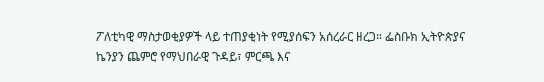ፖለቲካዊ ማስታወቂያዎች ላይ ተጠያቂነት የሚያሰፍን አሰረራር ዘረጋ። ፌስቡክ ኢትዮጵያና ኬንያን ጨምሮ የማህበራዊ ጉዳይ፣ ምርጫ እና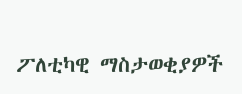ፖለቲካዊ ማስታወቂያዎች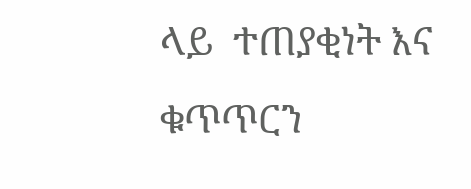ላይ  ተጠያቂነት እና ቁጥጥርን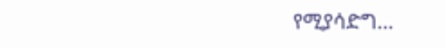የሚያሳድግ…